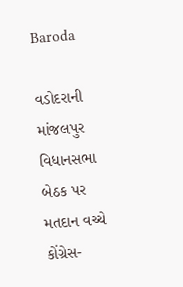Baroda

વડોદરાની માંજલપુર વિધાનસભા બેઠક પર મતદાન વચ્ચે કોંગ્રેસ-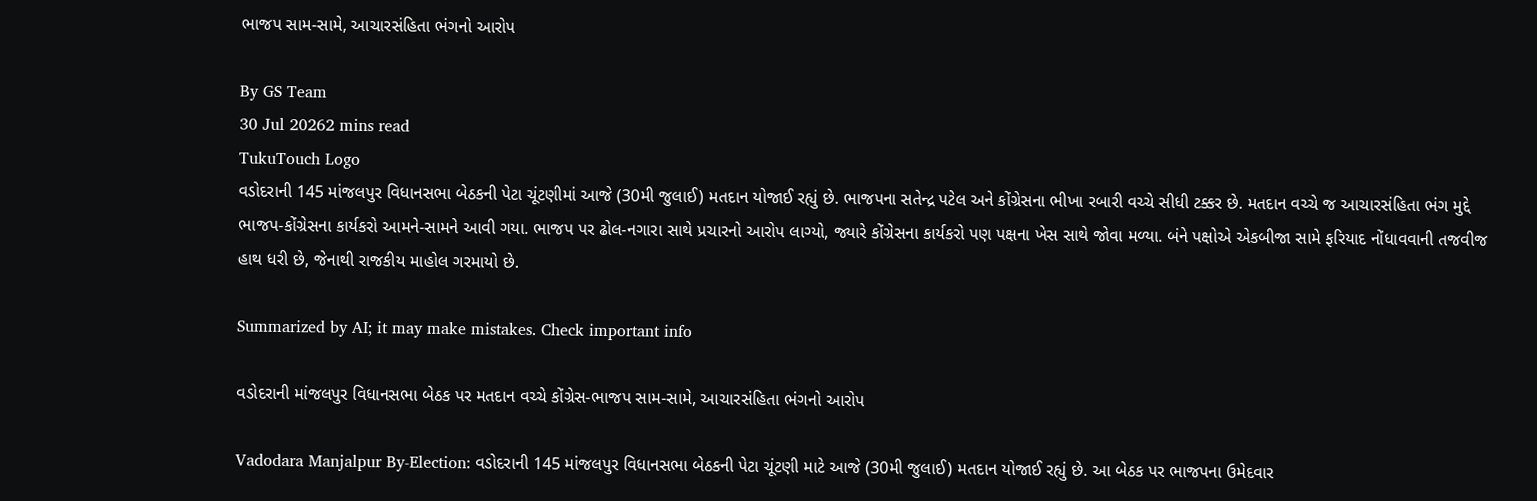ભાજપ સામ-સામે, આચારસંહિતા ભંગનો આરોપ

By GS Team
30 Jul 20262 mins read
TukuTouch Logo
વડોદરાની 145 માંજલપુર વિધાનસભા બેઠકની પેટા ચૂંટણીમાં આજે (30મી જુલાઈ) મતદાન યોજાઈ રહ્યું છે. ભાજપના સતેન્દ્ર પટેલ અને કોંગ્રેસના ભીખા રબારી વચ્ચે સીધી ટક્કર છે. મતદાન વચ્ચે જ આચારસંહિતા ભંગ મુદ્દે ભાજપ-કોંગ્રેસના કાર્યકરો આમને-સામને આવી ગયા. ભાજપ પર ઢોલ-નગારા સાથે પ્રચારનો આરોપ લાગ્યો, જ્યારે કોંગ્રેસના કાર્યકરો પણ પક્ષના ખેસ સાથે જોવા મળ્યા. બંને પક્ષોએ એકબીજા સામે ફરિયાદ નોંધાવવાની તજવીજ હાથ ધરી છે, જેનાથી રાજકીય માહોલ ગરમાયો છે.

Summarized by AI; it may make mistakes. Check important info

વડોદરાની માંજલપુર વિધાનસભા બેઠક પર મતદાન વચ્ચે કોંગ્રેસ-ભાજપ સામ-સામે, આચારસંહિતા ભંગનો આરોપ

Vadodara Manjalpur By-Election: વડોદરાની 145 માંજલપુર વિધાનસભા બેઠકની પેટા ચૂંટણી માટે આજે (30મી જુલાઈ) મતદાન યોજાઈ રહ્યું છે. આ બેઠક પર ભાજપના ઉમેદવાર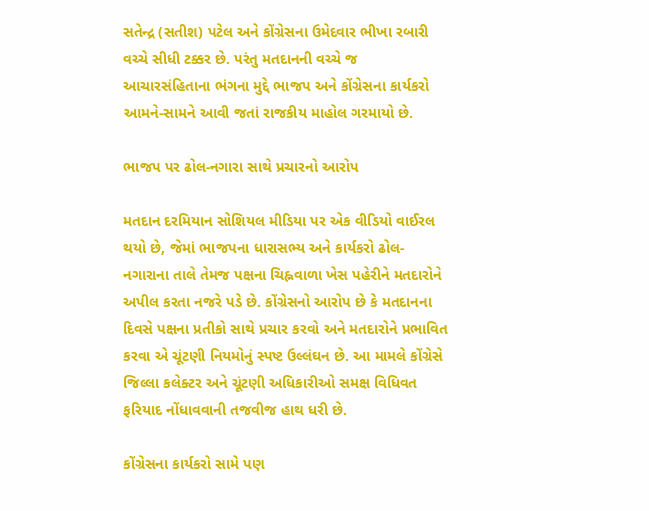સતેન્દ્ર (સતીશ) પટેલ અને કોંગ્રેસના ઉમેદવાર ભીખા રબારી વચ્ચે સીધી ટક્કર છે. પરંતુ મતદાનની વચ્ચે જ આચારસંહિતાના ભંગના મુદ્દે ભાજપ અને કોંગ્રેસના કાર્યકરો આમને-સામને આવી જતાં રાજકીય માહોલ ગરમાયો છે.

ભાજપ પર ઢોલ-નગારા સાથે પ્રચારનો આરોપ

મતદાન દરમિયાન સોશિયલ મીડિયા પર એક વીડિયો વાઈરલ થયો છે, જેમાં ભાજપના ધારાસભ્ય અને કાર્યકરો ઢોલ-નગારાના તાલે તેમજ પક્ષના ચિહ્નવાળા ખેસ પહેરીને મતદારોને અપીલ કરતા નજરે પડે છે. કોંગ્રેસનો આરોપ છે કે મતદાનના દિવસે પક્ષના પ્રતીકો સાથે પ્રચાર કરવો અને મતદારોને પ્રભાવિત કરવા એ ચૂંટણી નિયમોનું સ્પષ્ટ ઉલ્લંઘન છે. આ મામલે કોંગ્રેસે જિલ્લા કલેક્ટર અને ચૂંટણી અધિકારીઓ સમક્ષ વિધિવત ફરિયાદ નોંધાવવાની તજવીજ હાથ ધરી છે.

કોંગ્રેસના કાર્યકરો સામે પણ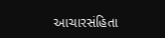આચારસંહિતા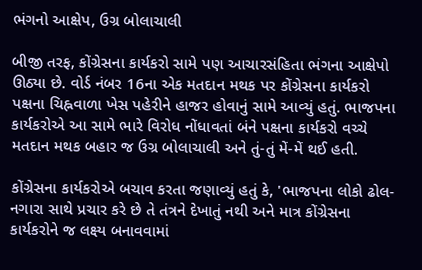ભંગનો આક્ષેપ, ઉગ્ર બોલાચાલી

બીજી તરફ, કોંગ્રેસના કાર્યકરો સામે પણ આચારસંહિતા ભંગના આક્ષેપો ઊઠ્યા છે. વોર્ડ નંબર 16ના એક મતદાન મથક પર કોંગ્રેસના કાર્યકરો પક્ષના ચિહ્નવાળા ખેસ પહેરીને હાજર હોવાનું સામે આવ્યું હતું. ભાજપના કાર્યકરોએ આ સામે ભારે વિરોધ નોંધાવતાં બંને પક્ષના કાર્યકરો વચ્ચે મતદાન મથક બહાર જ ઉગ્ર બોલાચાલી અને તું-તું મેં-મેં થઈ હતી.

કોંગ્રેસના કાર્યકરોએ બચાવ કરતા જણાવ્યું હતું કે, 'ભાજપના લોકો ઢોલ-નગારા સાથે પ્રચાર કરે છે તે તંત્રને દેખાતું નથી અને માત્ર કોંગ્રેસના કાર્યકરોને જ લક્ષ્ય બનાવવામાં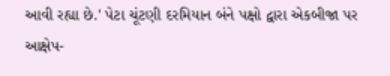આવી રહ્યા છે.' પેટા ચૂંટણી દરમિયાન બંને પક્ષો દ્વારા એકબીજા પર આક્ષેપ-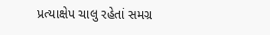પ્રત્યાક્ષેપ ચાલુ રહેતાં સમગ્ર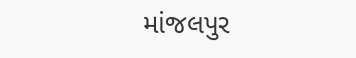માંજલપુર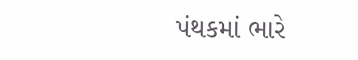પંથકમાં ભારે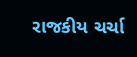રાજકીય ચર્ચા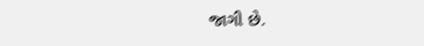જાગી છે.